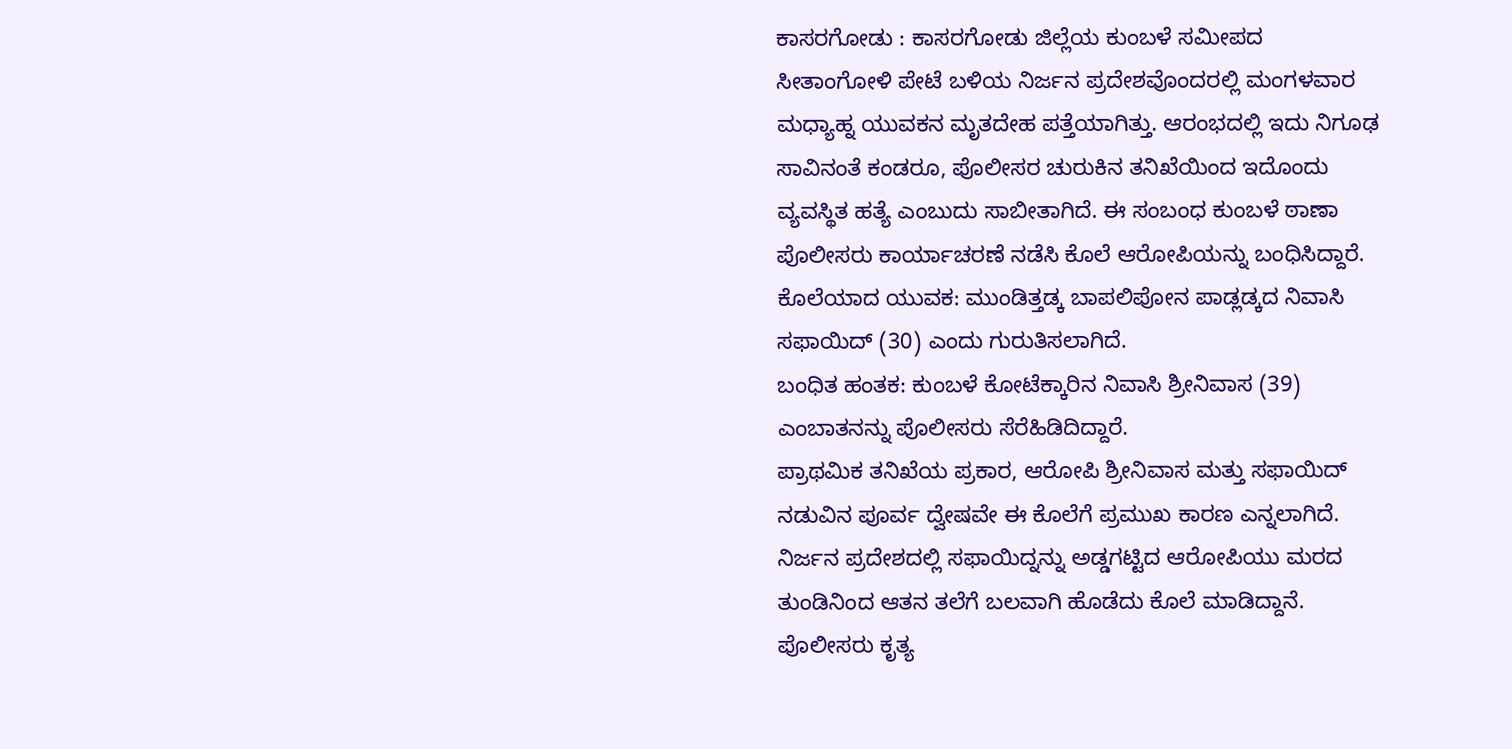ಕಾಸರಗೋಡು : ಕಾಸರಗೋಡು ಜಿಲ್ಲೆಯ ಕುಂಬಳೆ ಸಮೀಪದ ಸೀತಾಂಗೋಳಿ ಪೇಟೆ ಬಳಿಯ ನಿರ್ಜನ ಪ್ರದೇಶವೊಂದರಲ್ಲಿ ಮಂಗಳವಾರ ಮಧ್ಯಾಹ್ನ ಯುವಕನ ಮೃತದೇಹ ಪತ್ತೆಯಾಗಿತ್ತು. ಆರಂಭದಲ್ಲಿ ಇದು ನಿಗೂಢ ಸಾವಿನಂತೆ ಕಂಡರೂ, ಪೊಲೀಸರ ಚುರುಕಿನ ತನಿಖೆಯಿಂದ ಇದೊಂದು ವ್ಯವಸ್ಥಿತ ಹತ್ಯೆ ಎಂಬುದು ಸಾಬೀತಾಗಿದೆ. ಈ ಸಂಬಂಧ ಕುಂಬಳೆ ಠಾಣಾ ಪೊಲೀಸರು ಕಾರ್ಯಾಚರಣೆ ನಡೆಸಿ ಕೊಲೆ ಆರೋಪಿಯನ್ನು ಬಂಧಿಸಿದ್ದಾರೆ.
ಕೊಲೆಯಾದ ಯುವಕ: ಮುಂಡಿತ್ತಡ್ಕ ಬಾಪಲಿಪೋನ ಪಾಡ್ಲಡ್ಕದ ನಿವಾಸಿ ಸಫಾಯಿದ್ (30) ಎಂದು ಗುರುತಿಸಲಾಗಿದೆ.
ಬಂಧಿತ ಹಂತಕ: ಕುಂಬಳೆ ಕೋಟೆಕ್ಕಾರಿನ ನಿವಾಸಿ ಶ್ರೀನಿವಾಸ (39) ಎಂಬಾತನನ್ನು ಪೊಲೀಸರು ಸೆರೆಹಿಡಿದಿದ್ದಾರೆ.
ಪ್ರಾಥಮಿಕ ತನಿಖೆಯ ಪ್ರಕಾರ, ಆರೋಪಿ ಶ್ರೀನಿವಾಸ ಮತ್ತು ಸಫಾಯಿದ್ ನಡುವಿನ ಪೂರ್ವ ದ್ವೇಷವೇ ಈ ಕೊಲೆಗೆ ಪ್ರಮುಖ ಕಾರಣ ಎನ್ನಲಾಗಿದೆ. ನಿರ್ಜನ ಪ್ರದೇಶದಲ್ಲಿ ಸಫಾಯಿದ್ನನ್ನು ಅಡ್ಡಗಟ್ಟಿದ ಆರೋಪಿಯು ಮರದ ತುಂಡಿನಿಂದ ಆತನ ತಲೆಗೆ ಬಲವಾಗಿ ಹೊಡೆದು ಕೊಲೆ ಮಾಡಿದ್ದಾನೆ. ಪೊಲೀಸರು ಕೃತ್ಯ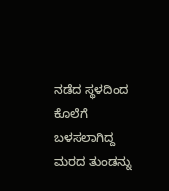ನಡೆದ ಸ್ಥಳದಿಂದ ಕೊಲೆಗೆ ಬಳಸಲಾಗಿದ್ದ ಮರದ ತುಂಡನ್ನು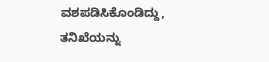ವಶಪಡಿಸಿಕೊಂಡಿದ್ದು, ತನಿಖೆಯನ್ನು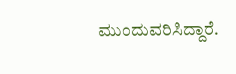ಮುಂದುವರಿಸಿದ್ದಾರೆ.